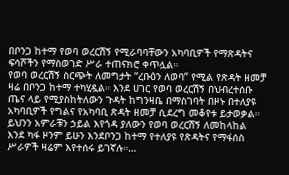በቦንጋ ከተማ የወባ ወረርሽኝ የሚራባባቸውን አካባቢዎች የማጽዳትና ፍሳሾችን የማስወገድ ሥራ ተጠናክሮ ቀጥሏል።
የወባ ወረርሽኝ ስርጭት ለመግታት “ረቡዕን ለወባ” የሚል የጽዳት ዘመቻ ዛሬ በቦንጋ ከተማ ተካሂዷል። እንደ ሀገር የወባ ወረርሽኝ በህብረተሰቡ ጤና ላይ የሚያስከትለውን ጉዳት ከግንዛቤ በማስገባት በዞኑ በተለያዩ አካባቢዎች የግልና የአካባቢ ጽዳት ዘመቻ ሲደረግ መቆየቱ ይታወቃል። ይህንን አምራቹን ኃይል እየጎዳ ያለውን የወባ ወረርሽኝ ለመከላከል እንደ ካፋ ዞንም ይሁን እንደቦንጋ ከተማ የተለያዩ የጽዳትና የማፋሰስ ሥራዎች ዛሬም እየተሰሩ ይገኛሉ።…